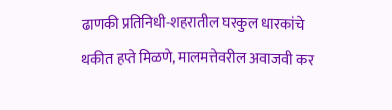ढाणकी प्रतिनिधी-शहरातील घरकुल धारकांचे थकीत हप्ते मिळणे, मालमत्तेवरील अवाजवी कर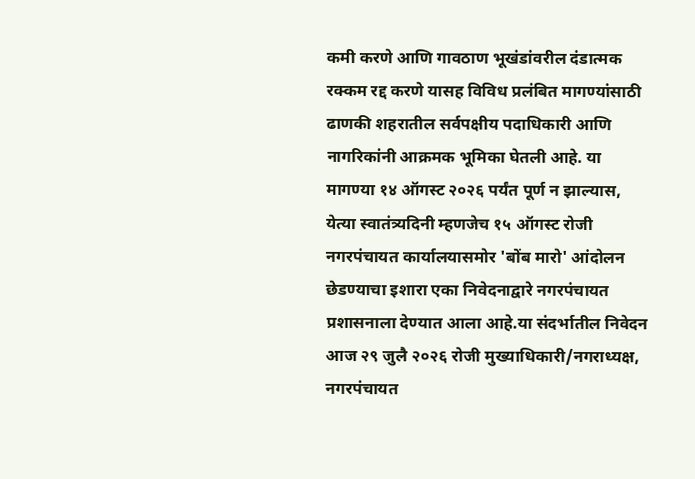कमी करणे आणि गावठाण भूखंडांवरील दंडात्मक रक्कम रद्द करणे यासह विविध प्रलंबित मागण्यांसाठी ढाणकी शहरातील सर्वपक्षीय पदाधिकारी आणि नागरिकांनी आक्रमक भूमिका घेतली आहे. या मागण्या १४ ऑगस्ट २०२६ पर्यंत पूर्ण न झाल्यास, येत्या स्वातंत्र्यदिनी म्हणजेच १५ ऑगस्ट रोजी नगरपंचायत कार्यालयासमोर 'बोंब मारो' आंदोलन छेडण्याचा इशारा एका निवेदनाद्वारे नगरपंचायत प्रशासनाला देण्यात आला आहे.या संदर्भातील निवेदन आज २९ जुलै २०२६ रोजी मुख्याधिकारी/नगराध्यक्ष, नगरपंचायत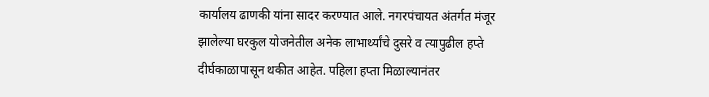कार्यालय ढाणकी यांना सादर करण्यात आले. नगरपंचायत अंतर्गत मंजूर झालेल्या घरकुल योजनेतील अनेक लाभार्थ्यांचे दुसरे व त्यापुढील हप्ते दीर्घकाळापासून थकीत आहेत. पहिला हप्ता मिळाल्यानंतर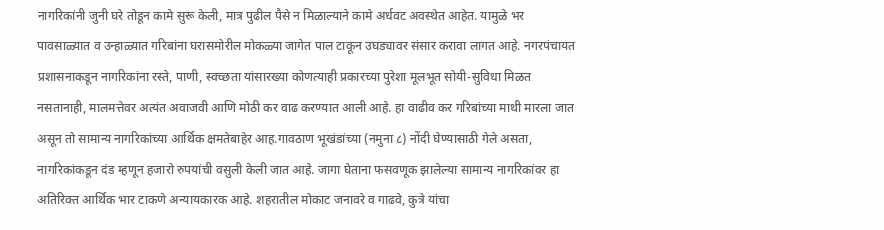नागरिकांनी जुनी घरे तोडून कामे सुरू केली, मात्र पुढील पैसे न मिळाल्याने कामे अर्धवट अवस्थेत आहेत. यामुळे भर पावसाळ्यात व उन्हाळ्यात गरिबांना घरासमोरील मोकळ्या जागेत पाल टाकून उघड्यावर संसार करावा लागत आहे. नगरपंचायत प्रशासनाकडून नागरिकांना रस्ते, पाणी, स्वच्छता यांसारख्या कोणत्याही प्रकारच्या पुरेशा मूलभूत सोयी-सुविधा मिळत नसतानाही, मालमत्तेवर अत्यंत अवाजवी आणि मोठी कर वाढ करण्यात आली आहे. हा वाढीव कर गरिबांच्या माथी मारला जात असून तो सामान्य नागरिकांच्या आर्थिक क्षमतेबाहेर आह.गावठाण भूखंडांच्या (नमुना ८) नोंदी घेण्यासाठी गेले असता, नागरिकांकडून दंड म्हणून हजारो रुपयांची वसुली केली जात आहे. जागा घेताना फसवणूक झालेल्या सामान्य नागरिकांवर हा अतिरिक्त आर्थिक भार टाकणे अन्यायकारक आहे. शहरातील मोकाट जनावरे व गाढवे, कुत्रे यांचा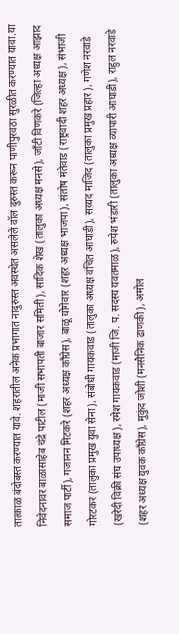तात्काळ बंदोबस्त करण्यात यावे. शहरातील अनेक प्रभागात नादुरुस्त अवस्थेत असलेले वॉल दुरुस्त करून पाणीपुरवठा सुरळीत करण्यात यावा.या निवेदनावर बाळासाहेब चंद्रे पाटील (माजी सभापती बाजार समिती), सादिक शेख (तालुका अध्यक्ष मनसे), जाँटी विणकरे (जिल्हा अध्यक्ष आझाद समाज पार्टी), गजानन मिटकरे (शहर अध्यक्ष काँग्रेस), बाळू योगेवार (शहर अध्यक्ष भाजपा), संतोष मंतेवाड (राष्ट्रवादी शहर अध्यक्ष), संभाजी गोरटकर (तालुका प्रमुख युवा सेना), संबोधी गायकवाड (तालुका अध्यक्ष वंचित आघाडी), सय्यद माजिद (तालुका प्रमुख प्रहार), गणेश नरवाडे (खरेदी विक्री संघ उपाध्यक्ष), रमेश गायकवाड (माजी जि. प. सदस्य यवतमाळ), रुपेश भंडारी (तालुका अध्यक्ष व्यापारी आघाडी), राहुल नरवाडे (शहर अध्यक्ष युवक काँग्रेस), मुकुंद जोशी (मनसैनिक ढाणकी), अमोल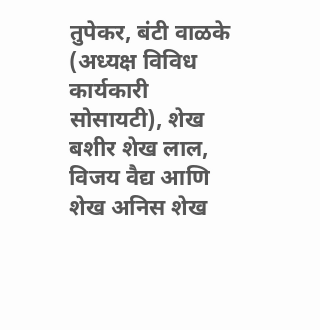तुपेकर, बंटी वाळके (अध्यक्ष विविध कार्यकारी सोसायटी), शेख बशीर शेख लाल, विजय वैद्य आणि शेख अनिस शेख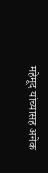महेमूद यांच्यासह अनेक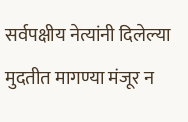सर्वपक्षीय नेत्यांनी दिलेल्या मुदतीत मागण्या मंजूर न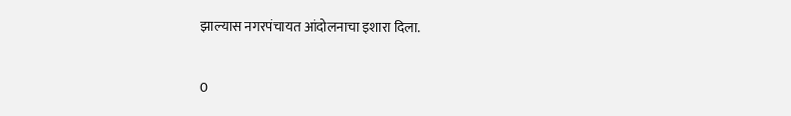झाल्यास नगरपंचायत आंदोलनाचा इशारा दिला.

0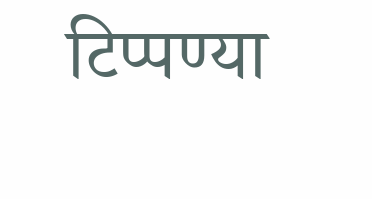टिप्पण्या